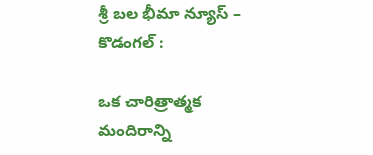శ్రీ బల భీమా న్యూస్ – కొడంగల్ :

ఒక చారిత్రాత్మక మందిరాన్ని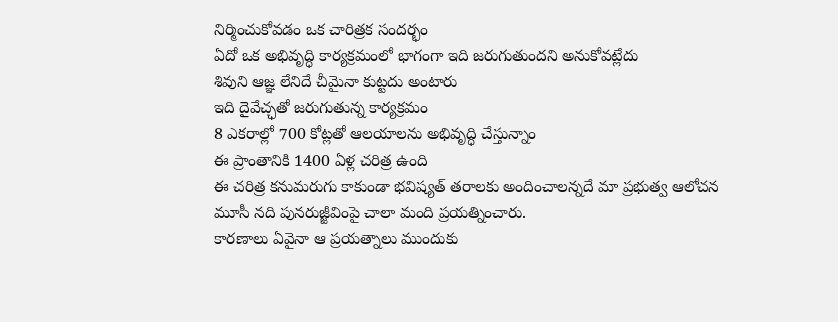నిర్మించుకోవడం ఒక చారిత్రక సందర్భం
ఏదో ఒక అభివృద్ధి కార్యక్రమంలో భాగంగా ఇది జరుగుతుందని అనుకోవట్లేదు
శివుని ఆజ్ఞ లేనిదే చీమైనా కుట్టదు అంటారు
ఇది దైవేచ్ఛతో జరుగుతున్న కార్యక్రమం
8 ఎకరాల్లో 700 కోట్లతో ఆలయాలను అభివృద్ధి చేస్తున్నాం
ఈ ప్రాంతానికి 1400 ఏళ్ల చరిత్ర ఉంది
ఈ చరిత్ర కనుమరుగు కాకుండా భవిష్యత్ తరాలకు అందించాలన్నదే మా ప్రభుత్వ ఆలోచన
మూసీ నది పునరుజ్జీవింపై చాలా మంది ప్రయత్నించారు.
కారణాలు ఏవైనా ఆ ప్రయత్నాలు ముందుకు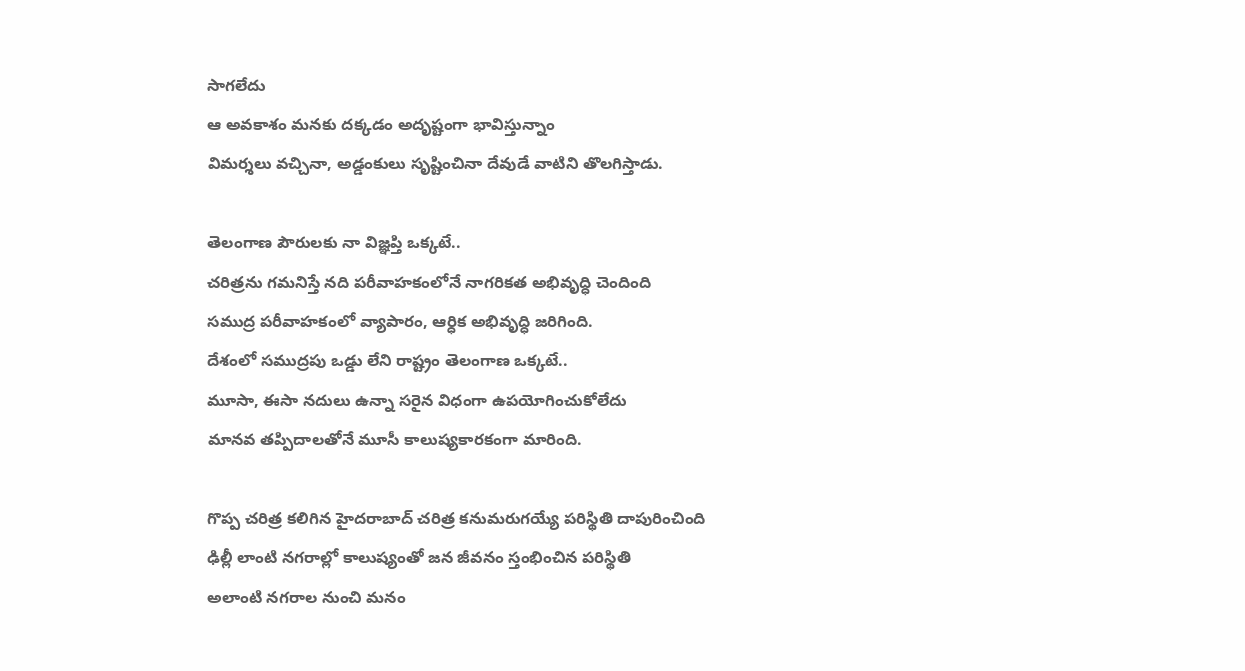సాగలేదు
ఆ అవకాశం మనకు దక్కడం అదృష్టంగా భావిస్తున్నాం
విమర్శలు వచ్చినా, అడ్డంకులు సృష్టించినా దేవుడే వాటిని తొలగిస్తాడు.

తెలంగాణ పౌరులకు నా విజ్ఞప్తి ఒక్కటే..
చరిత్రను గమనిస్తే నది పరీవాహకంలోనే నాగరికత అభివృద్ధి చెందింది
సముద్ర పరీవాహకంలో వ్యాపారం, ఆర్ధిక అభివృద్ధి జరిగింది.
దేశంలో సముద్రపు ఒడ్డు లేని రాష్ట్రం తెలంగాణ ఒక్కటే..
మూసా, ఈసా నదులు ఉన్నా సరైన విధంగా ఉపయోగించుకోలేదు
మానవ తప్పిదాలతోనే మూసీ కాలుష్యకారకంగా మారింది.

గొప్ప చరిత్ర కలిగిన హైదరాబాద్ చరిత్ర కనుమరుగయ్యే పరిస్థితి దాపురించింది
ఢిల్లీ లాంటి నగరాల్లో కాలుష్యంతో జన జీవనం స్తంభించిన పరిస్థితి
అలాంటి నగరాల నుంచి మనం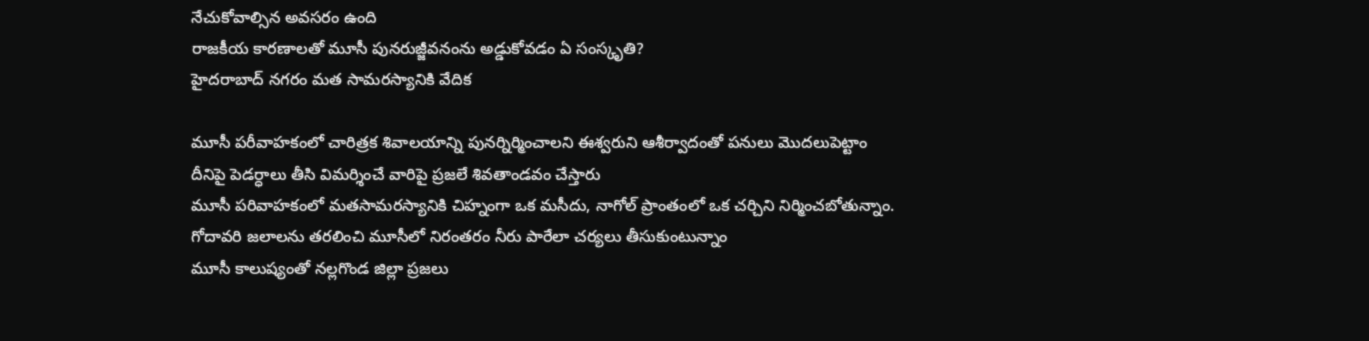నేచుకోవాల్సిన అవసరం ఉంది
రాజకీయ కారణాలతో మూసీ పునరుజ్జీవనంను అడ్డుకోవడం ఏ సంస్కృతి?
హైదరాబాద్ నగరం మత సామరస్యానికి వేదిక

మూసీ పరీవాహకంలో చారిత్రక శివాలయాన్ని పునర్నిర్మించాలని ఈశ్వరుని ఆశీర్వాదంతో పనులు మొదలుపెట్టాం
దీనిపై పెడర్ధాలు తీసి విమర్శించే వారిపై ప్రజలే శివతాండవం చేస్తారు
మూసీ పరివాహకంలో మతసామరస్యానికి చిహ్నంగా ఒక మసీదు, నాగోల్ ప్రాంతంలో ఒక చర్చిని నిర్మించబోతున్నాం.
గోదావరి జలాలను తరలించి మూసీలో నిరంతరం నీరు పారేలా చర్యలు తీసుకుంటున్నాం
మూసీ కాలుష్యంతో నల్లగొండ జిల్లా ప్రజలు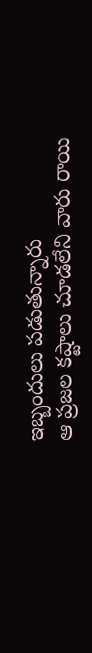ఇబ్బందులు పడుతున్నారు
ఆ ప్రజల కష్టాలు చూడలేని వారు రాయి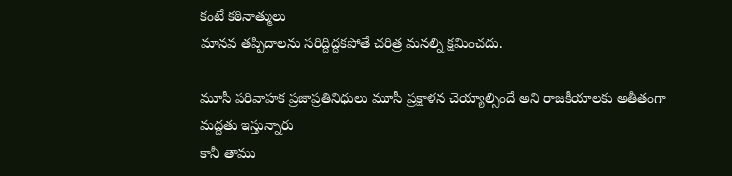కంటే కఠినాత్ములు
మానవ తప్పిదాలను సరిద్దిద్దకపోతే చరిత్ర మనల్ని క్షమించదు.

మూసీ పరివాహక ప్రజాప్రతినిధులు మూసీ ప్రక్షాళన చెయ్యాల్సిందే అని రాజకీయాలకు అతీతంగా మద్దతు ఇస్తున్నారు
కానీ తాము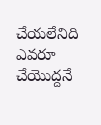చేయలేనిది ఎవరూ చేయొద్దనే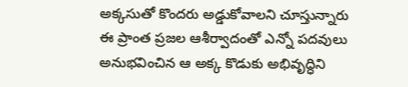అక్కసుతో కొందరు అడ్డుకోవాలని చూస్తున్నారు
ఈ ప్రాంత ప్రజల ఆశీర్వాదంతో ఎన్నో పదవులు అనుభవించిన ఆ అక్క కొడుకు అభివృద్ధిని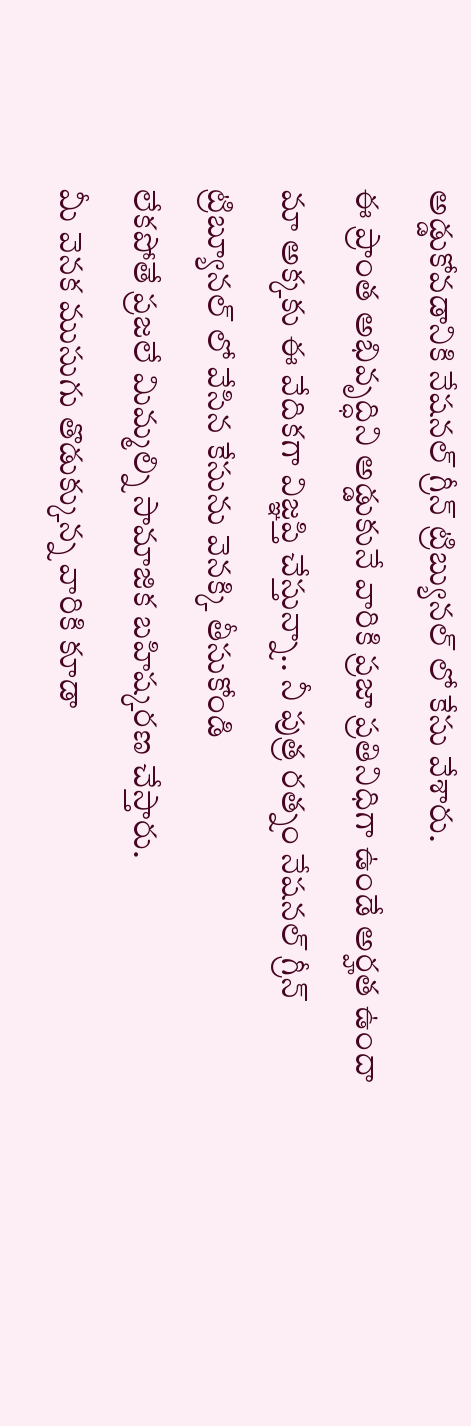అడ్డుకోవడానికి నేషనల్ గ్రీన్ ట్రిబ్యునల్ లో కేసు వేశారు.
ఈ ప్రాంత అభివృద్ధిని అడ్డుకునే వారికి ప్రజా ప్రతినిధిగా ఉండే అర్హత ఉందా
మా అక్కకు ఈ వేదికగా విజ్ఞప్తి చేస్తున్నా.. నీ పుత్ర రత్నం నేషనల్ గ్రీన్ ట్రిబ్యూనల్ లో వేసిన కేసును వెనక్కి తీసుకోండి
లేకపోతే ప్రజలే మిమ్మల్ని సామాజిక బహిష్కరణ చేస్తారు.
మీ వెనక ముసుగు తొడుక్కున్న వారికి కూడా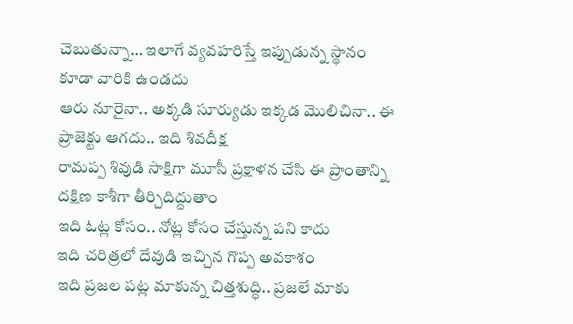చెబుతున్నా… ఇలాగే వ్యవహరిస్తే ఇప్పుడున్న స్థానం కూడా వారికి ఉండదు
ఆరు నూరైనా.. అక్కడి సూర్యుడు ఇక్కడ మొలిచినా.. ఈ ప్రాజెక్టు ఆగదు.. ఇది శివదీక్ష
రామప్ప శివుడి సాక్షిగా మూసీ ప్రక్షాళన చేసి ఈ ప్రాంతాన్ని దక్షిణ కాశీగా తీర్చిదిద్దుతాం
ఇది ఓట్ల కోసం.. నోట్ల కోసం చేస్తున్న పని కాదు
ఇది చరిత్రలో దేవుడి ఇచ్చిన గొప్ప అవకాశం
ఇది ప్రజల పట్ల మాకున్న చిత్తశుద్ధి.. ప్రజలే మాకు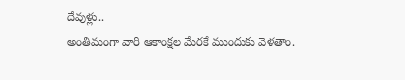దేవుళ్లు..
అంతిమంగా వారి ఆకాంక్షల మేరకే ముందుకు వెళతాం.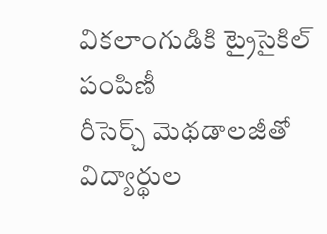వికలాంగుడికి ట్రైసైకిల్ పంపిణీ
రీసెర్చ్ మెథడాలజీతో విద్యార్థుల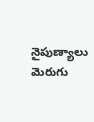నైపుణ్యాలు మెరుగు